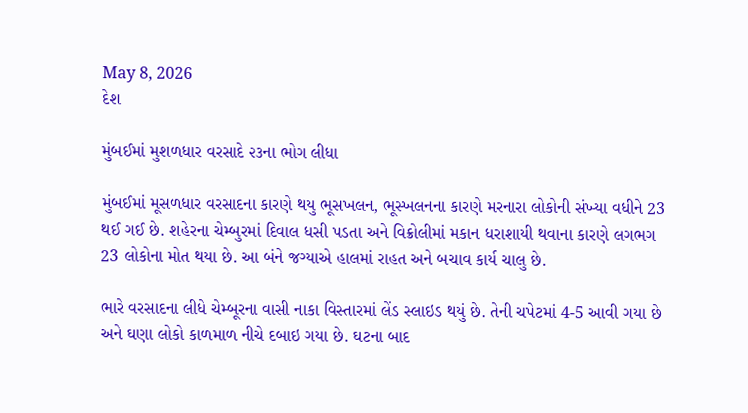May 8, 2026
દેશ

મુંબઈમાં મુશળધાર વરસાદે ૨૩ના ભોગ લીધા

મુંબઈમાં મૂસળધાર વરસાદના કારણે થયુ ભૂસખલન, ભૂસ્ખલનના કારણે મરનારા લોકોની સંખ્યા વધીને 23 થઈ ગઈ છે. શહેરના ચેમ્બુરમાં દિવાલ ધસી પડતા અને વિક્રોલીમાં મકાન ધરાશાયી થવાના કારણે લગભગ 23 લોકોના મોત થયા છે. આ બંને જગ્યાએ હાલમાં રાહત અને બચાવ કાર્ય ચાલુ છે.

ભારે વરસાદના લીધે ચેમ્બૂરના વાસી નાકા વિસ્તારમાં લેંડ સ્લાઇડ થયું છે. તેની ચપેટમાં 4-5 આવી ગયા છે અને ઘણા લોકો કાળમાળ નીચે દબાઇ ગયા છે. ઘટના બાદ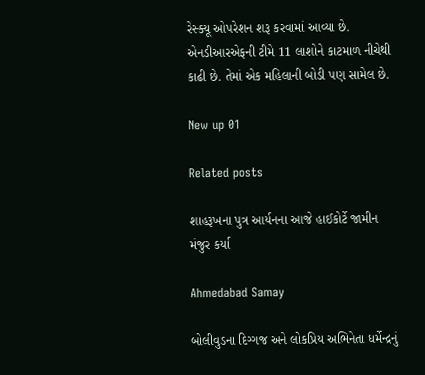રેસ્ક્યૂ ઓપરેશન શરૂ કરવામાં આવ્યા છે. એનડીઆરએફની ટીમે 11 લાશોને કાટમાળ નીચેથી કાઢી છે. તેમાં એક મહિલાની બોડી પણ સામેલ છે.

New up 01

Related posts

શાહરૂખના પુત્ર આર્યનના આજે હાઈકોર્ટે જામીન મંજુર કર્યા

Ahmedabad Samay

બોલીવુડના દિગ્ગજ અને લોકપ્રિય અભિનેતા ધર્મેન્દ્રનું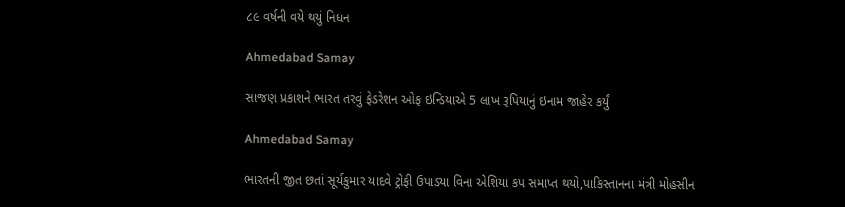૮૯ વર્ષની વયે થયું નિધન

Ahmedabad Samay

સાજણ પ્રકાશને ભારત તરવું ફેડરેશન ઓફ ઇન્ડિયાએ 5 લાખ રૂપિયાનું ઇનામ જાહેર કર્યું

Ahmedabad Samay

ભારતની જીત છતાં સૂર્યકુમાર યાદવે ટ્રોફી ઉપાડ્યા વિના એશિયા કપ સમાપ્ત થયો,પાકિસ્તાનના મંત્રી મોહસીન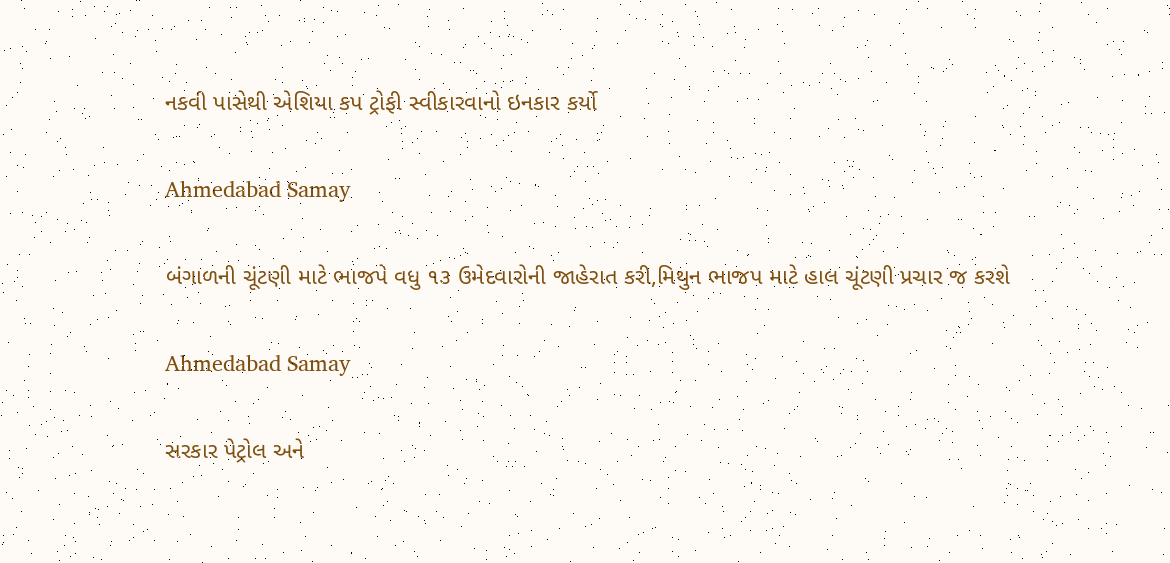નકવી પાસેથી એશિયા કપ ટ્રોફી સ્વીકારવાનો ઇનકાર કર્યો

Ahmedabad Samay

બંગાળની ચૂંટણી માટે ભાજપે વધુ ૧૩ ઉમેદવારોની જાહેરાત કરી,મિથુન ભાજપ માટે હાલ ચૂંટણી પ્રચાર જ કરશે

Ahmedabad Samay

સરકાર પેટ્રોલ અને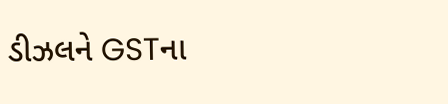ડીઝલને GSTના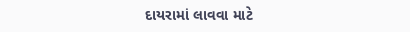દાયરામાં લાવવા માટે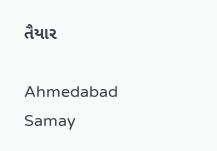તૈયાર

Ahmedabad Samay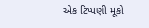એક ટિપ્પણી મૂકો